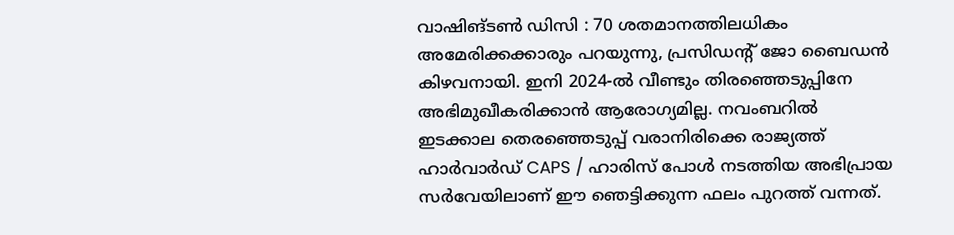വാഷിങ്ടണ്‍ ഡിസി : 70 ശതമാനത്തിലധികം അമേരിക്കക്കാരും പറയുന്നു, പ്രസിഡന്റ് ജോ ബൈഡന്‍ കിഴവനായി. ഇനി 2024-ല്‍ വീണ്ടും തിരഞ്ഞെടുപ്പിനേ അഭിമുഖീകരിക്കാന്‍ ആരോഗ്യമില്ല. നവംബറില്‍ ഇടക്കാല തെരഞ്ഞെടുപ്പ് വരാനിരിക്കെ രാജ്യത്ത് ഹാര്‍വാര്‍ഡ് CAPS / ഹാരിസ് പോള്‍ നടത്തിയ അഭിപ്രായ സര്‍വേയിലാണ് ഈ ഞെട്ടിക്കുന്ന ഫലം പുറത്ത് വന്നത്.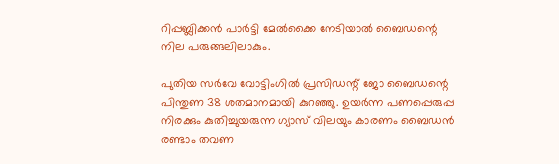റിപ്പബ്ലിക്കന്‍ പാര്‍ട്ടി മേല്‍ക്കൈ നേടിയാല്‍ ബൈഡന്റെ നില പരുങ്ങലിലാകും.

പുതിയ സര്‍വേ വോട്ടിംഗില്‍ പ്രസിഡന്റ് ജോ ബൈഡന്റെ പിന്തുണ 38 ശതമാനമായി കുറഞ്ഞു. ഉയര്‍ന്ന പണപ്പെരുപ്പ നിരക്കും കുതിച്ചുയരുന്ന ഗ്യാസ് വിലയും കാരണം ബൈഡന്‍ രണ്ടാം തവണ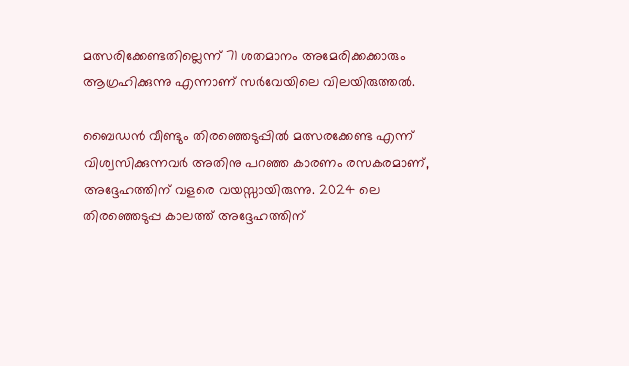മത്സരിക്കേണ്ടതില്ലെന്ന് 71 ശതമാനം അമേരിക്കക്കാരും ആഗ്രഹിക്കുന്നു എന്നാണ് സര്‍വേയിലെ വിലയിരുത്തല്‍.

ബൈഡന്‍ വീണ്ടും തിരഞ്ഞെടുപ്പില്‍ മത്സരക്കേണ്ട എന്ന് വിശ്വസിക്കുന്നവര്‍ അതിനു പറഞ്ഞ കാരണം രസകരമാണ്, അദ്ദേഹത്തിന് വളരെ വയസ്സായിരുന്നു. 2024 ലെ തിരഞ്ഞെടുപ്പ കാലത്ത് അദ്ദേഹത്തിന്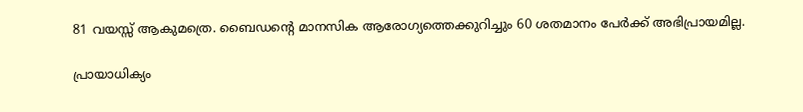81 വയസ്സ് ആകുമത്രെ. ബൈഡന്റെ മാനസിക ആരോഗ്യത്തെക്കുറിച്ചും 60 ശതമാനം പേര്‍ക്ക് അഭിപ്രായമില്ല.

പ്രായാധിക്യം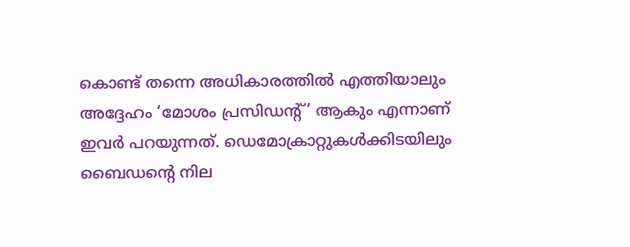കൊണ്ട് തന്നെ അധികാരത്തില്‍ എത്തിയാലും അദ്ദേഹം ‘മോശം പ്രസിഡന്റ്’ ആകും എന്നാണ് ഇവര്‍ പറയുന്നത്. ഡെമോക്രാറ്റുകള്‍ക്കിടയിലും ബൈഡന്റെ നില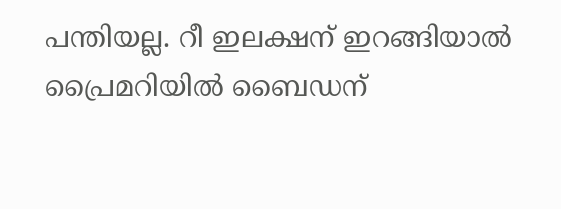പന്തിയല്ല. റീ ഇലക്ഷന് ഇറങ്ങിയാല്‍ പ്രൈമറിയില്‍ ബൈഡന്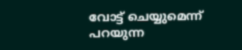വോട്ട് ചെയ്യുമെന്ന് പറയുന്ന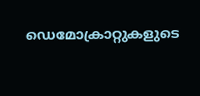ഡെമോക്രാറ്റുകളുടെ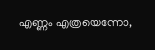എണ്ണം എത്രയെന്നോ,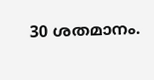30 ശതമാനം.